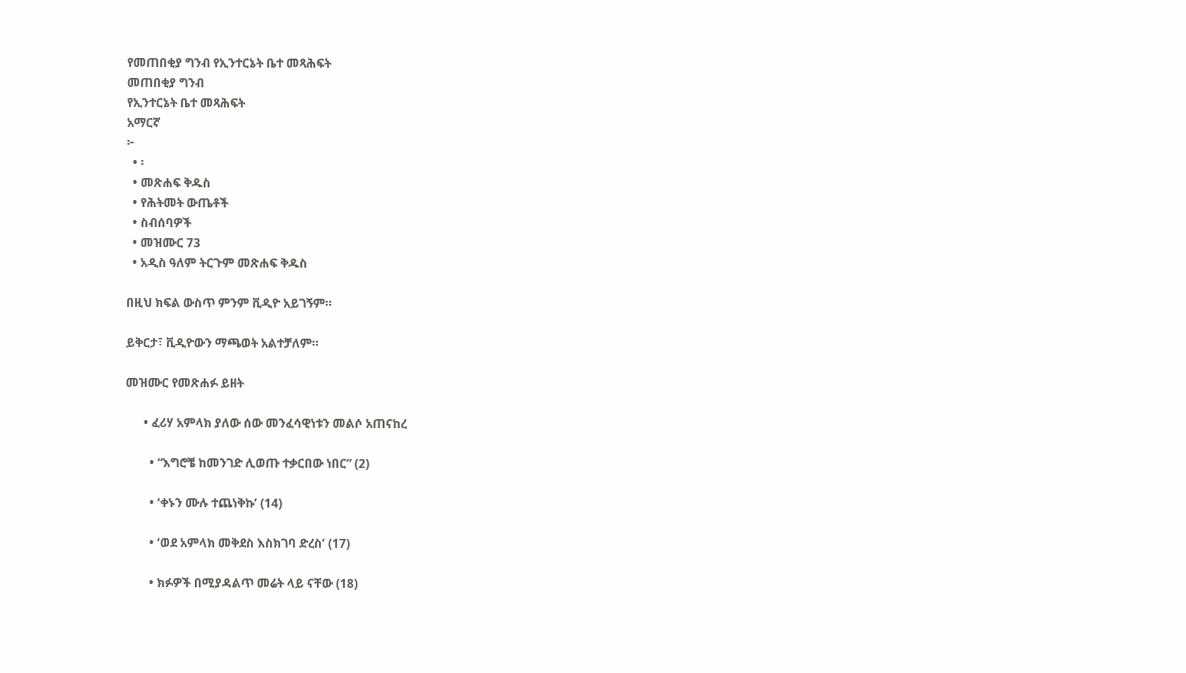የመጠበቂያ ግንብ የኢንተርኔት ቤተ መጻሕፍት
መጠበቂያ ግንብ
የኢንተርኔት ቤተ መጻሕፍት
አማርኛ
፦
  • ፡
  • መጽሐፍ ቅዱስ
  • የሕትመት ውጤቶች
  • ስብሰባዎች
  • መዝሙር 73
  • አዲስ ዓለም ትርጉም መጽሐፍ ቅዱስ

በዚህ ክፍል ውስጥ ምንም ቪዲዮ አይገኝም።

ይቅርታ፣ ቪዲዮውን ማጫወት አልተቻለም።

መዝሙር የመጽሐፉ ይዘት

      • ፈሪሃ አምላክ ያለው ሰው መንፈሳዊነቱን መልሶ አጠናከረ

        • “እግሮቼ ከመንገድ ሊወጡ ተቃርበው ነበር” (2)

        • ‘ቀኑን ሙሉ ተጨነቅኩ’ (14)

        • ‘ወደ አምላክ መቅደስ እስክገባ ድረስ’ (17)

        • ክፉዎች በሚያዳልጥ መሬት ላይ ናቸው (18)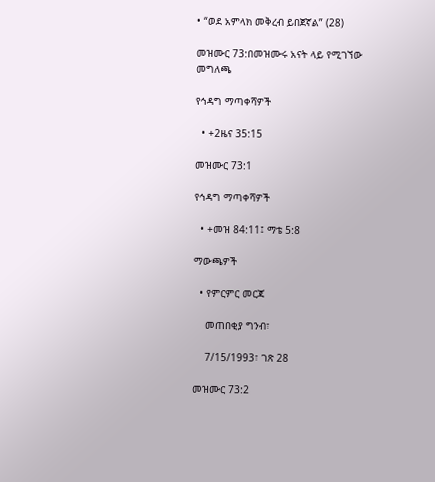• “ወደ አምላክ መቅረብ ይበጀኛል” (28)

መዝሙር 73:በመዝሙሩ አናት ላይ የሚገኘው መግለጫ

የኅዳግ ማጣቀሻዎች

  • +2ዜና 35:15

መዝሙር 73:1

የኅዳግ ማጣቀሻዎች

  • +መዝ 84:11፤ ማቴ 5:8

ማውጫዎች

  • የምርምር መርጃ

    መጠበቂያ ግንብ፣

    7/15/1993፣ ገጽ 28

መዝሙር 73:2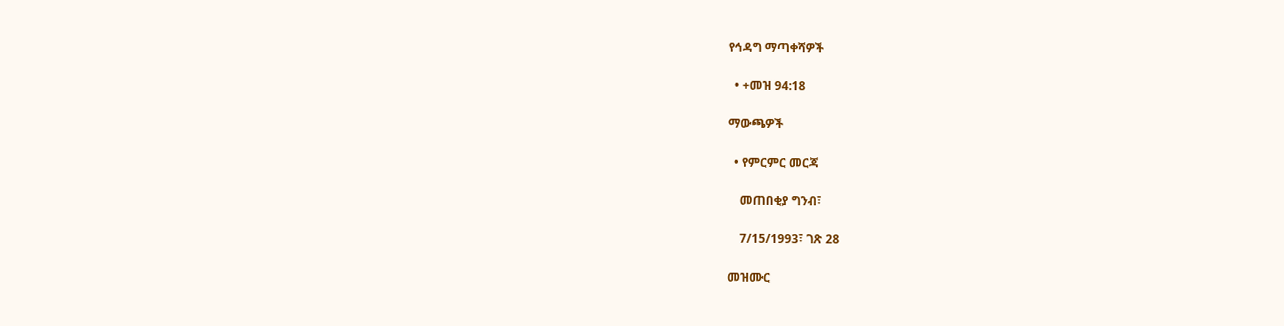የኅዳግ ማጣቀሻዎች

  • +መዝ 94:18

ማውጫዎች

  • የምርምር መርጃ

    መጠበቂያ ግንብ፣

    7/15/1993፣ ገጽ 28

መዝሙር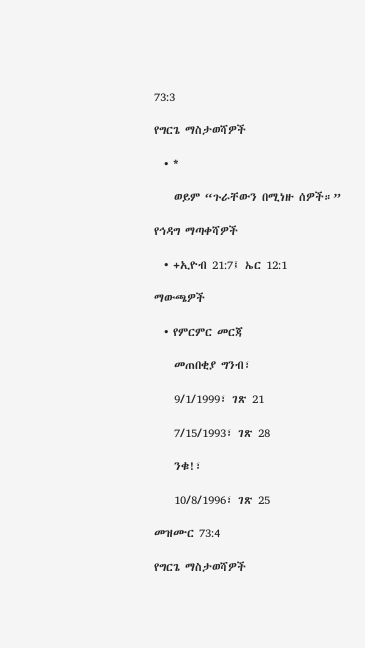73:3

የግርጌ ማስታወሻዎች

  • *

    ወይም “ጉራቸውን በሚነዙ ሰዎች።”

የኅዳግ ማጣቀሻዎች

  • +ኢዮብ 21:7፤ ኤር 12:1

ማውጫዎች

  • የምርምር መርጃ

    መጠበቂያ ግንብ፣

    9/1/1999፣ ገጽ 21

    7/15/1993፣ ገጽ 28

    ንቁ!፣

    10/8/1996፣ ገጽ 25

መዝሙር 73:4

የግርጌ ማስታወሻዎች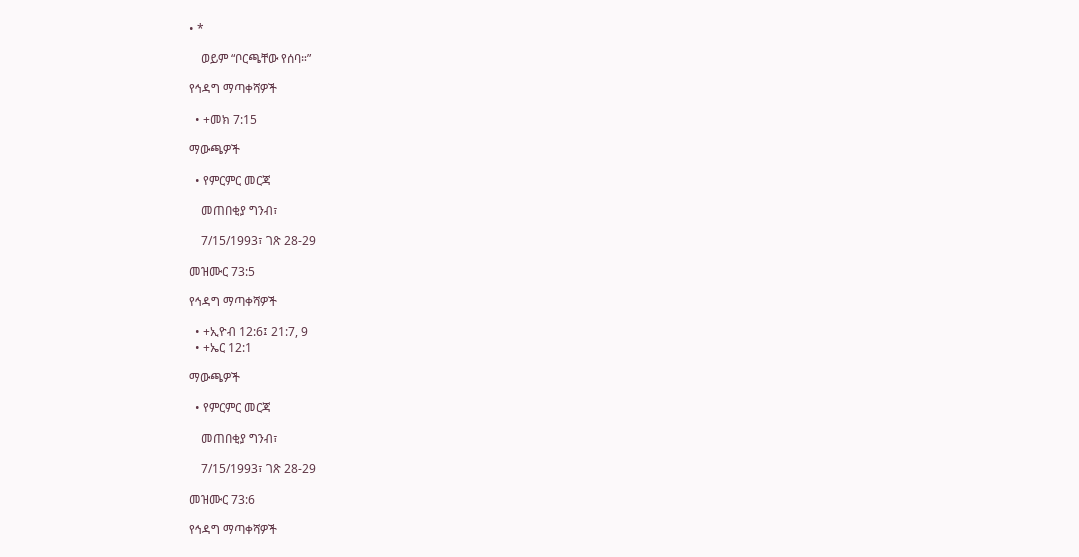• *

    ወይም “ቦርጫቸው የሰባ።”

የኅዳግ ማጣቀሻዎች

  • +መክ 7:15

ማውጫዎች

  • የምርምር መርጃ

    መጠበቂያ ግንብ፣

    7/15/1993፣ ገጽ 28-29

መዝሙር 73:5

የኅዳግ ማጣቀሻዎች

  • +ኢዮብ 12:6፤ 21:7, 9
  • +ኤር 12:1

ማውጫዎች

  • የምርምር መርጃ

    መጠበቂያ ግንብ፣

    7/15/1993፣ ገጽ 28-29

መዝሙር 73:6

የኅዳግ ማጣቀሻዎች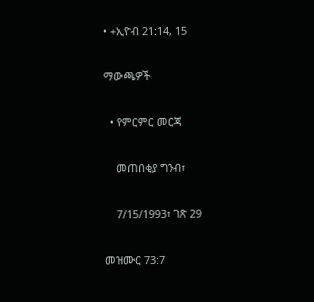• +ኢዮብ 21:14, 15

ማውጫዎች

  • የምርምር መርጃ

    መጠበቂያ ግንብ፣

    7/15/1993፣ ገጽ 29

መዝሙር 73:7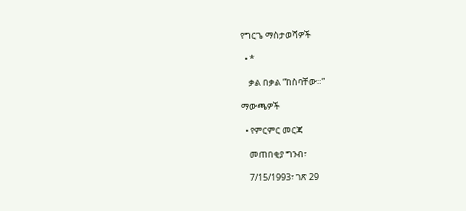የግርጌ ማስታወሻዎች

  • *

    ቃል በቃል “ከስባቸው።”

ማውጫዎች

  • የምርምር መርጃ

    መጠበቂያ ግንብ፣

    7/15/1993፣ ገጽ 29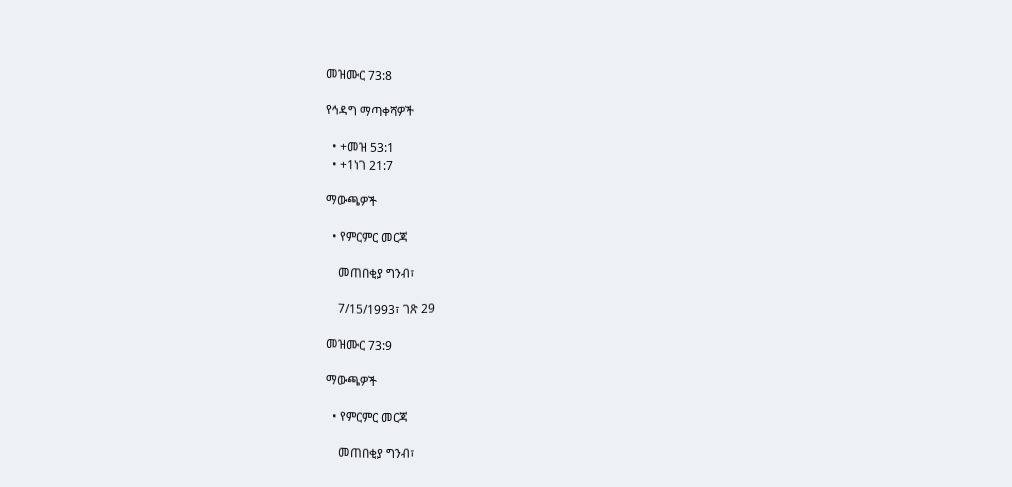መዝሙር 73:8

የኅዳግ ማጣቀሻዎች

  • +መዝ 53:1
  • +1ነገ 21:7

ማውጫዎች

  • የምርምር መርጃ

    መጠበቂያ ግንብ፣

    7/15/1993፣ ገጽ 29

መዝሙር 73:9

ማውጫዎች

  • የምርምር መርጃ

    መጠበቂያ ግንብ፣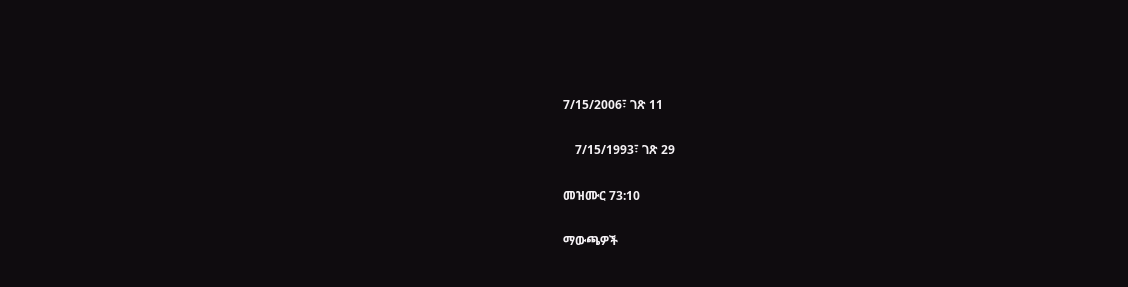7/15/2006፣ ገጽ 11

    7/15/1993፣ ገጽ 29

መዝሙር 73:10

ማውጫዎች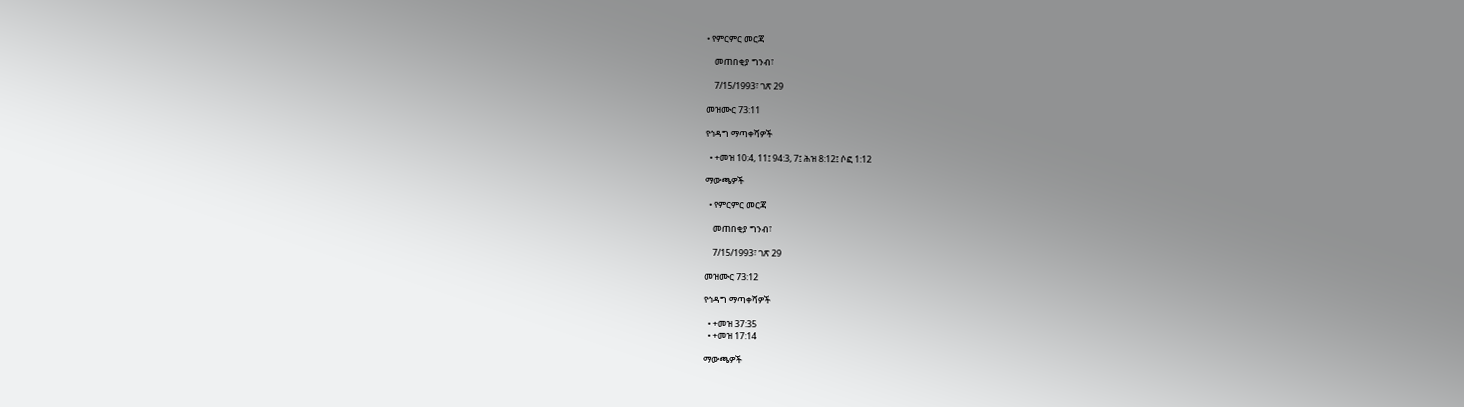• የምርምር መርጃ

    መጠበቂያ ግንብ፣

    7/15/1993፣ ገጽ 29

መዝሙር 73:11

የኅዳግ ማጣቀሻዎች

  • +መዝ 10:4, 11፤ 94:3, 7፤ ሕዝ 8:12፤ ሶፎ 1:12

ማውጫዎች

  • የምርምር መርጃ

    መጠበቂያ ግንብ፣

    7/15/1993፣ ገጽ 29

መዝሙር 73:12

የኅዳግ ማጣቀሻዎች

  • +መዝ 37:35
  • +መዝ 17:14

ማውጫዎች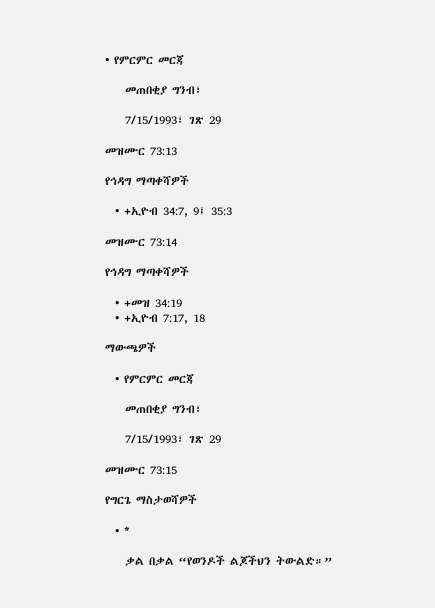• የምርምር መርጃ

    መጠበቂያ ግንብ፣

    7/15/1993፣ ገጽ 29

መዝሙር 73:13

የኅዳግ ማጣቀሻዎች

  • +ኢዮብ 34:7, 9፤ 35:3

መዝሙር 73:14

የኅዳግ ማጣቀሻዎች

  • +መዝ 34:19
  • +ኢዮብ 7:17, 18

ማውጫዎች

  • የምርምር መርጃ

    መጠበቂያ ግንብ፣

    7/15/1993፣ ገጽ 29

መዝሙር 73:15

የግርጌ ማስታወሻዎች

  • *

    ቃል በቃል “የወንዶች ልጆችህን ትውልድ።”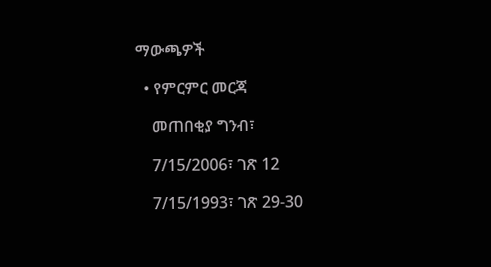ማውጫዎች

  • የምርምር መርጃ

    መጠበቂያ ግንብ፣

    7/15/2006፣ ገጽ 12

    7/15/1993፣ ገጽ 29-30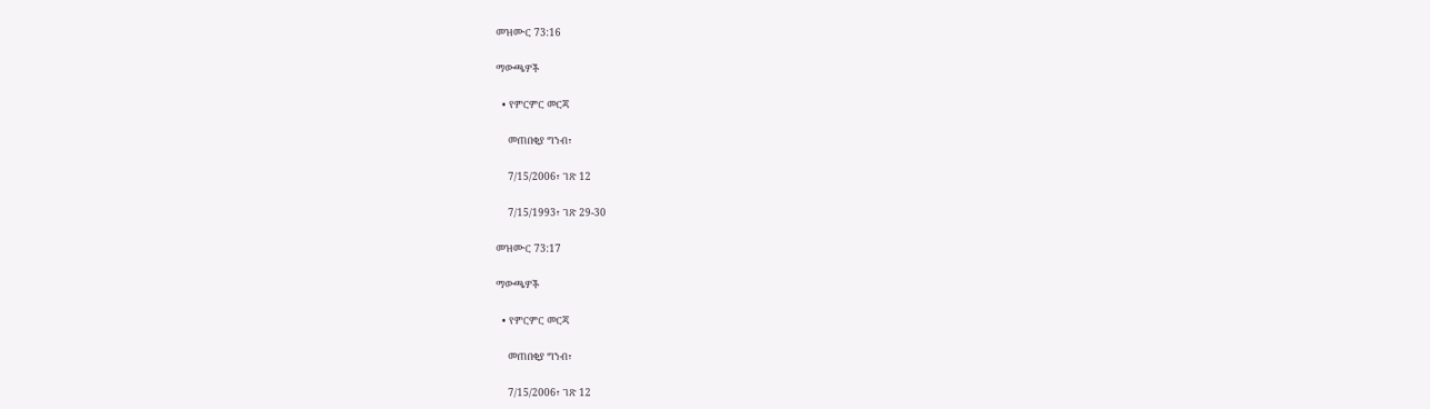መዝሙር 73:16

ማውጫዎች

  • የምርምር መርጃ

    መጠበቂያ ግንብ፣

    7/15/2006፣ ገጽ 12

    7/15/1993፣ ገጽ 29-30

መዝሙር 73:17

ማውጫዎች

  • የምርምር መርጃ

    መጠበቂያ ግንብ፣

    7/15/2006፣ ገጽ 12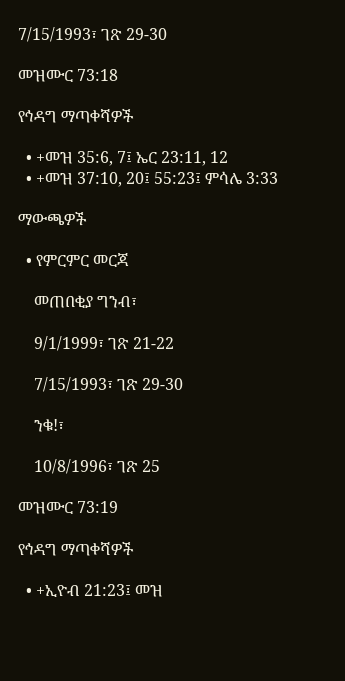7/15/1993፣ ገጽ 29-30

መዝሙር 73:18

የኅዳግ ማጣቀሻዎች

  • +መዝ 35:6, 7፤ ኤር 23:11, 12
  • +መዝ 37:10, 20፤ 55:23፤ ምሳሌ 3:33

ማውጫዎች

  • የምርምር መርጃ

    መጠበቂያ ግንብ፣

    9/1/1999፣ ገጽ 21-22

    7/15/1993፣ ገጽ 29-30

    ንቁ!፣

    10/8/1996፣ ገጽ 25

መዝሙር 73:19

የኅዳግ ማጣቀሻዎች

  • +ኢዮብ 21:23፤ መዝ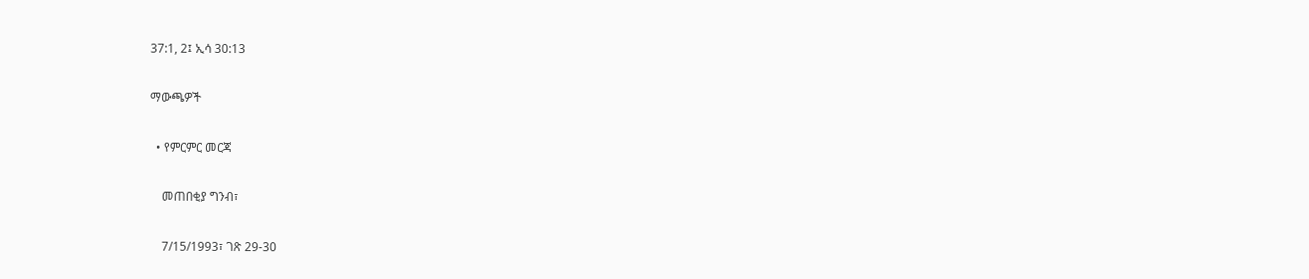37:1, 2፤ ኢሳ 30:13

ማውጫዎች

  • የምርምር መርጃ

    መጠበቂያ ግንብ፣

    7/15/1993፣ ገጽ 29-30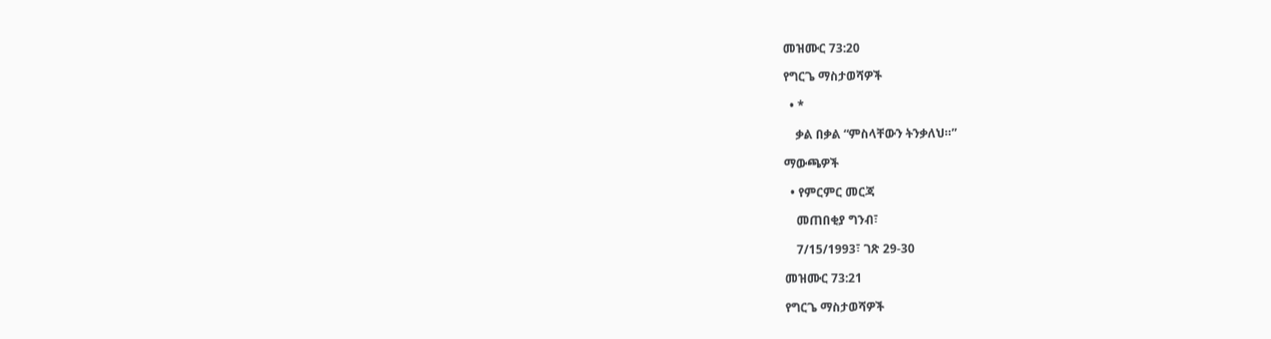መዝሙር 73:20

የግርጌ ማስታወሻዎች

  • *

    ቃል በቃል “ምስላቸውን ትንቃለህ።”

ማውጫዎች

  • የምርምር መርጃ

    መጠበቂያ ግንብ፣

    7/15/1993፣ ገጽ 29-30

መዝሙር 73:21

የግርጌ ማስታወሻዎች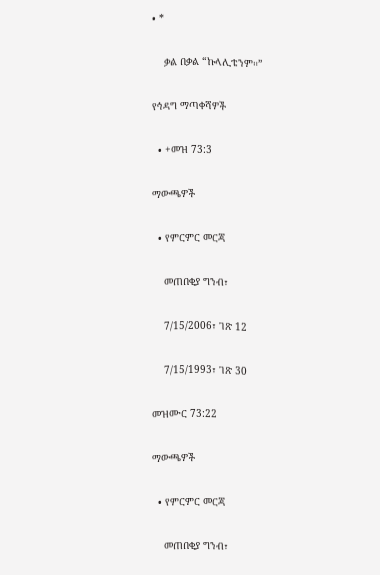• *

    ቃል በቃል “ኩላሊቴንም።”

የኅዳግ ማጣቀሻዎች

  • +መዝ 73:3

ማውጫዎች

  • የምርምር መርጃ

    መጠበቂያ ግንብ፣

    7/15/2006፣ ገጽ 12

    7/15/1993፣ ገጽ 30

መዝሙር 73:22

ማውጫዎች

  • የምርምር መርጃ

    መጠበቂያ ግንብ፣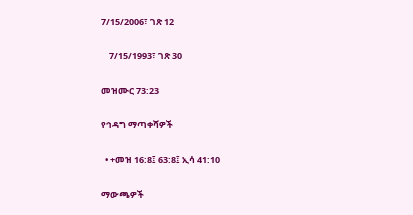7/15/2006፣ ገጽ 12

    7/15/1993፣ ገጽ 30

መዝሙር 73:23

የኅዳግ ማጣቀሻዎች

  • +መዝ 16:8፤ 63:8፤ ኢሳ 41:10

ማውጫዎች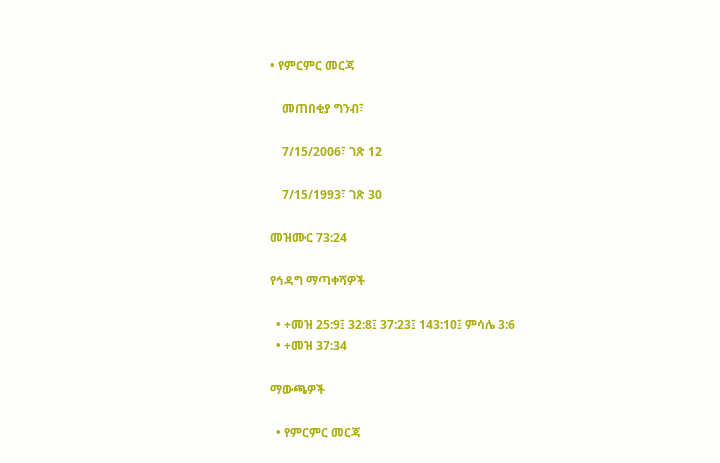• የምርምር መርጃ

    መጠበቂያ ግንብ፣

    7/15/2006፣ ገጽ 12

    7/15/1993፣ ገጽ 30

መዝሙር 73:24

የኅዳግ ማጣቀሻዎች

  • +መዝ 25:9፤ 32:8፤ 37:23፤ 143:10፤ ምሳሌ 3:6
  • +መዝ 37:34

ማውጫዎች

  • የምርምር መርጃ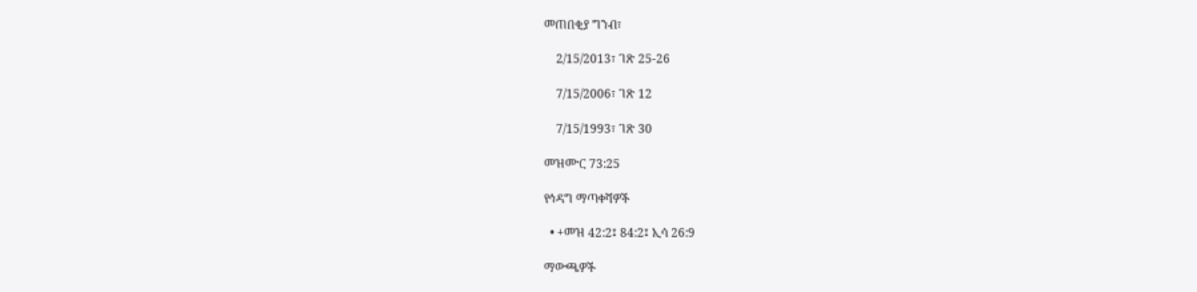መጠበቂያ ግንብ፣

    2/15/2013፣ ገጽ 25-26

    7/15/2006፣ ገጽ 12

    7/15/1993፣ ገጽ 30

መዝሙር 73:25

የኅዳግ ማጣቀሻዎች

  • +መዝ 42:2፤ 84:2፤ ኢሳ 26:9

ማውጫዎች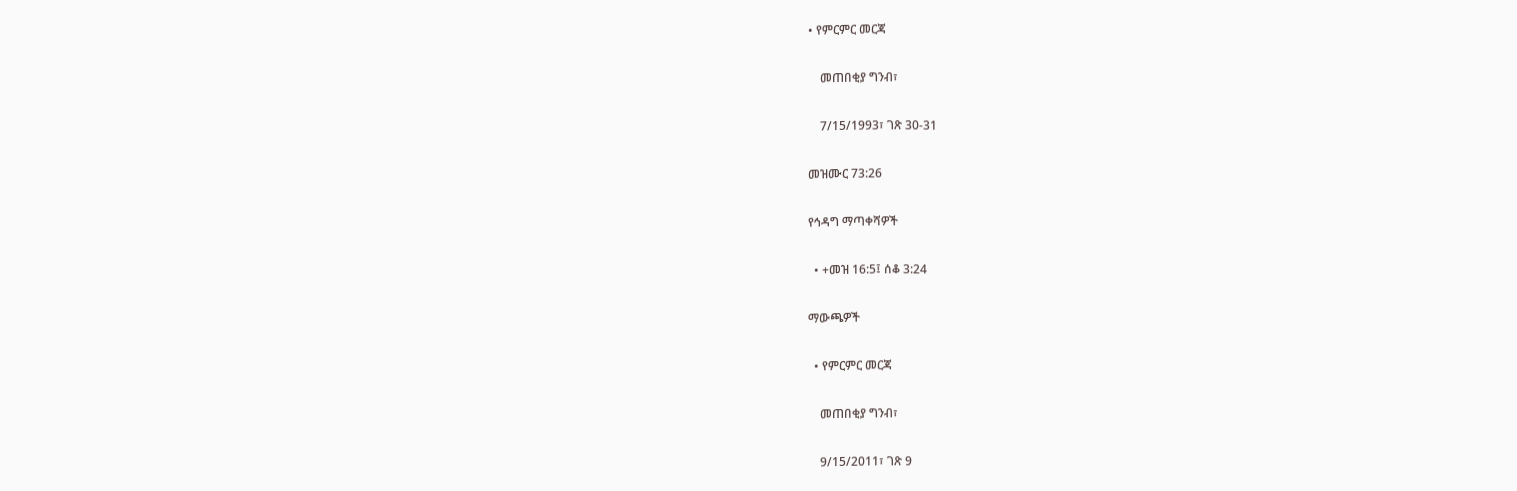• የምርምር መርጃ

    መጠበቂያ ግንብ፣

    7/15/1993፣ ገጽ 30-31

መዝሙር 73:26

የኅዳግ ማጣቀሻዎች

  • +መዝ 16:5፤ ሰቆ 3:24

ማውጫዎች

  • የምርምር መርጃ

    መጠበቂያ ግንብ፣

    9/15/2011፣ ገጽ 9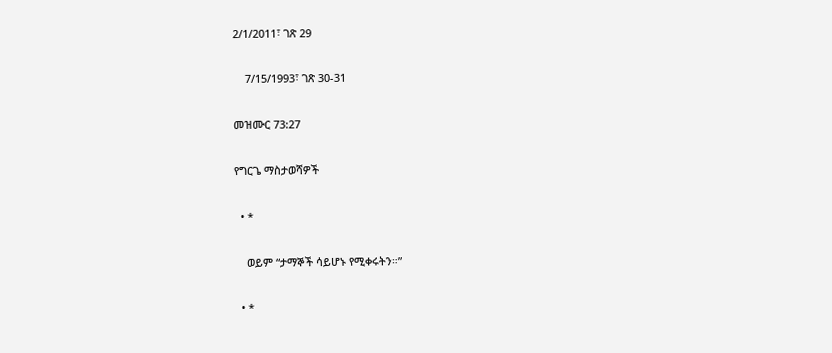2/1/2011፣ ገጽ 29

    7/15/1993፣ ገጽ 30-31

መዝሙር 73:27

የግርጌ ማስታወሻዎች

  • *

    ወይም “ታማኞች ሳይሆኑ የሚቀሩትን።”

  • *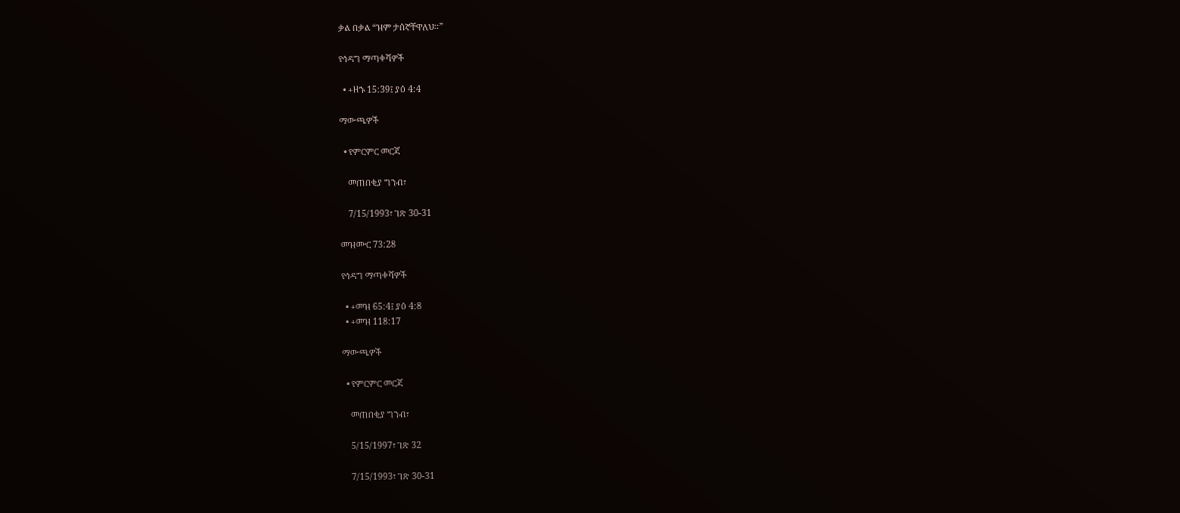ቃል በቃል “ዝም ታሰኛቸዋለህ።”

የኅዳግ ማጣቀሻዎች

  • +ዘኁ 15:39፤ ያዕ 4:4

ማውጫዎች

  • የምርምር መርጃ

    መጠበቂያ ግንብ፣

    7/15/1993፣ ገጽ 30-31

መዝሙር 73:28

የኅዳግ ማጣቀሻዎች

  • +መዝ 65:4፤ ያዕ 4:8
  • +መዝ 118:17

ማውጫዎች

  • የምርምር መርጃ

    መጠበቂያ ግንብ፣

    5/15/1997፣ ገጽ 32

    7/15/1993፣ ገጽ 30-31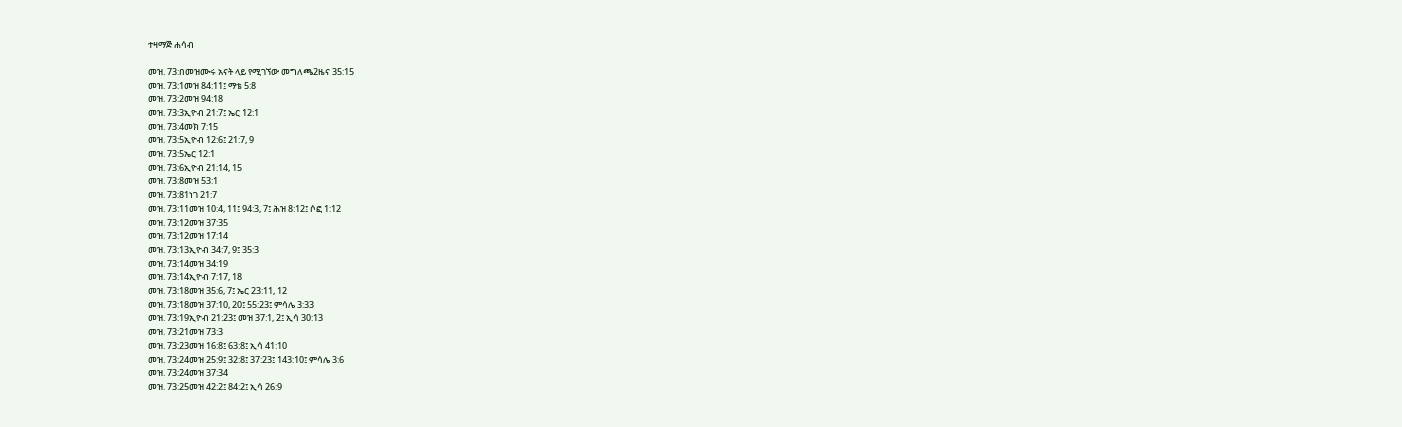ተዛማጅ ሐሳብ

መዝ. 73:በመዝሙሩ አናት ላይ የሚገኘው መግለጫ2ዜና 35:15
መዝ. 73:1መዝ 84:11፤ ማቴ 5:8
መዝ. 73:2መዝ 94:18
መዝ. 73:3ኢዮብ 21:7፤ ኤር 12:1
መዝ. 73:4መክ 7:15
መዝ. 73:5ኢዮብ 12:6፤ 21:7, 9
መዝ. 73:5ኤር 12:1
መዝ. 73:6ኢዮብ 21:14, 15
መዝ. 73:8መዝ 53:1
መዝ. 73:81ነገ 21:7
መዝ. 73:11መዝ 10:4, 11፤ 94:3, 7፤ ሕዝ 8:12፤ ሶፎ 1:12
መዝ. 73:12መዝ 37:35
መዝ. 73:12መዝ 17:14
መዝ. 73:13ኢዮብ 34:7, 9፤ 35:3
መዝ. 73:14መዝ 34:19
መዝ. 73:14ኢዮብ 7:17, 18
መዝ. 73:18መዝ 35:6, 7፤ ኤር 23:11, 12
መዝ. 73:18መዝ 37:10, 20፤ 55:23፤ ምሳሌ 3:33
መዝ. 73:19ኢዮብ 21:23፤ መዝ 37:1, 2፤ ኢሳ 30:13
መዝ. 73:21መዝ 73:3
መዝ. 73:23መዝ 16:8፤ 63:8፤ ኢሳ 41:10
መዝ. 73:24መዝ 25:9፤ 32:8፤ 37:23፤ 143:10፤ ምሳሌ 3:6
መዝ. 73:24መዝ 37:34
መዝ. 73:25መዝ 42:2፤ 84:2፤ ኢሳ 26:9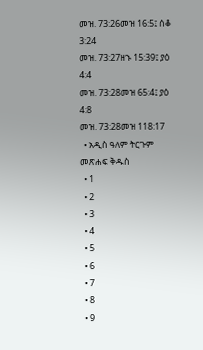መዝ. 73:26መዝ 16:5፤ ሰቆ 3:24
መዝ. 73:27ዘኁ 15:39፤ ያዕ 4:4
መዝ. 73:28መዝ 65:4፤ ያዕ 4:8
መዝ. 73:28መዝ 118:17
  • አዲስ ዓለም ትርጉም መጽሐፍ ቅዱስ
  • 1
  • 2
  • 3
  • 4
  • 5
  • 6
  • 7
  • 8
  • 9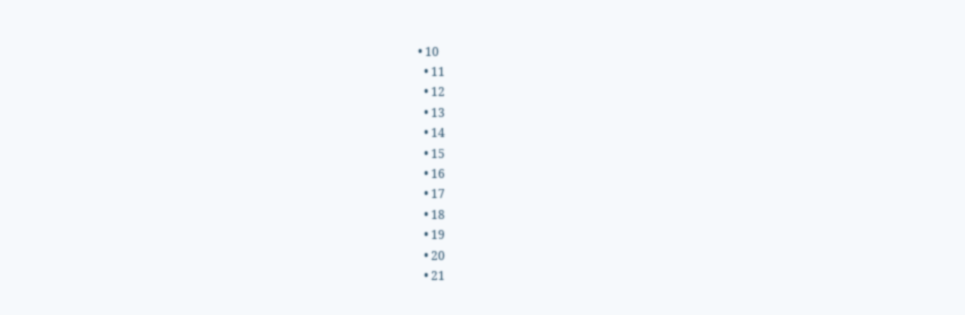• 10
  • 11
  • 12
  • 13
  • 14
  • 15
  • 16
  • 17
  • 18
  • 19
  • 20
  • 21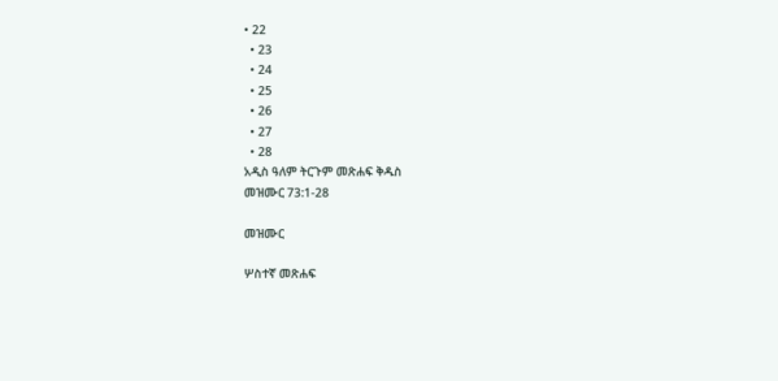• 22
  • 23
  • 24
  • 25
  • 26
  • 27
  • 28
አዲስ ዓለም ትርጉም መጽሐፍ ቅዱስ
መዝሙር 73:1-28

መዝሙር

ሦስተኛ መጽሐፍ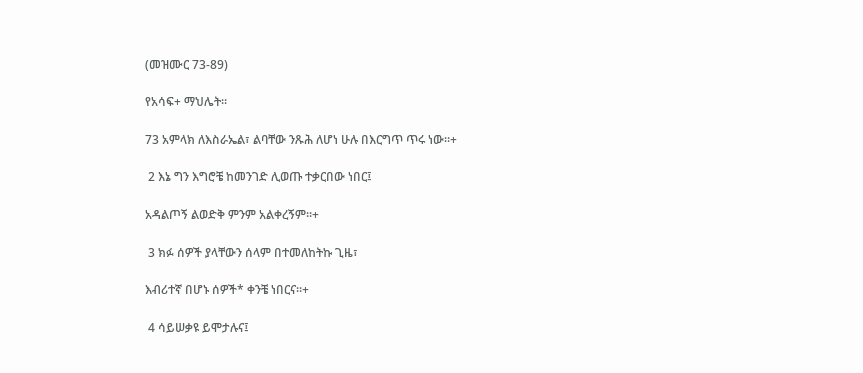(መዝሙር 73-89)

የአሳፍ+ ማህሌት።

73 አምላክ ለእስራኤል፣ ልባቸው ንጹሕ ለሆነ ሁሉ በእርግጥ ጥሩ ነው።+

 2 እኔ ግን እግሮቼ ከመንገድ ሊወጡ ተቃርበው ነበር፤

አዳልጦኝ ልወድቅ ምንም አልቀረኝም።+

 3 ክፉ ሰዎች ያላቸውን ሰላም በተመለከትኩ ጊዜ፣

እብሪተኛ በሆኑ ሰዎች* ቀንቼ ነበርና።+

 4 ሳይሠቃዩ ይሞታሉና፤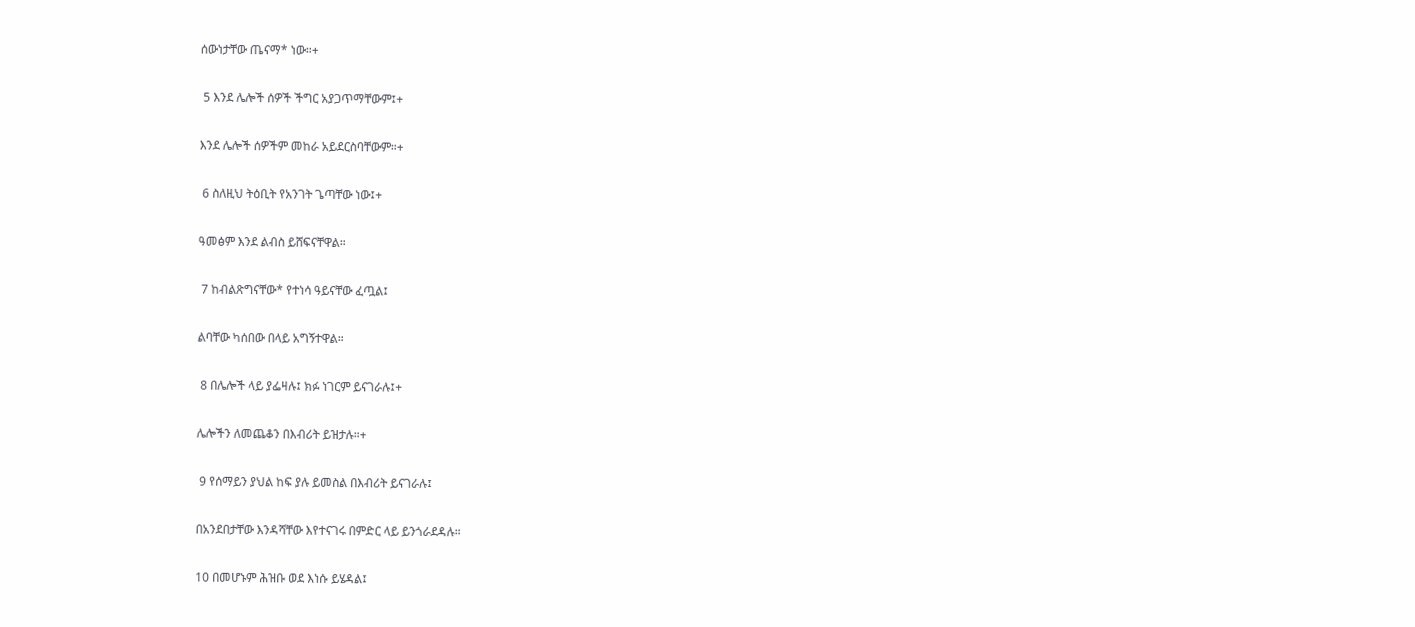ሰውነታቸው ጤናማ* ነው።+

 5 እንደ ሌሎች ሰዎች ችግር አያጋጥማቸውም፤+

እንደ ሌሎች ሰዎችም መከራ አይደርስባቸውም።+

 6 ስለዚህ ትዕቢት የአንገት ጌጣቸው ነው፤+

ዓመፅም እንደ ልብስ ይሸፍናቸዋል።

 7 ከብልጽግናቸው* የተነሳ ዓይናቸው ፈጧል፤

ልባቸው ካሰበው በላይ አግኝተዋል።

 8 በሌሎች ላይ ያፌዛሉ፤ ክፉ ነገርም ይናገራሉ፤+

ሌሎችን ለመጨቆን በእብሪት ይዝታሉ።+

 9 የሰማይን ያህል ከፍ ያሉ ይመስል በእብሪት ይናገራሉ፤

በአንደበታቸው እንዳሻቸው እየተናገሩ በምድር ላይ ይንጎራደዳሉ።

10 በመሆኑም ሕዝቡ ወደ እነሱ ይሄዳል፤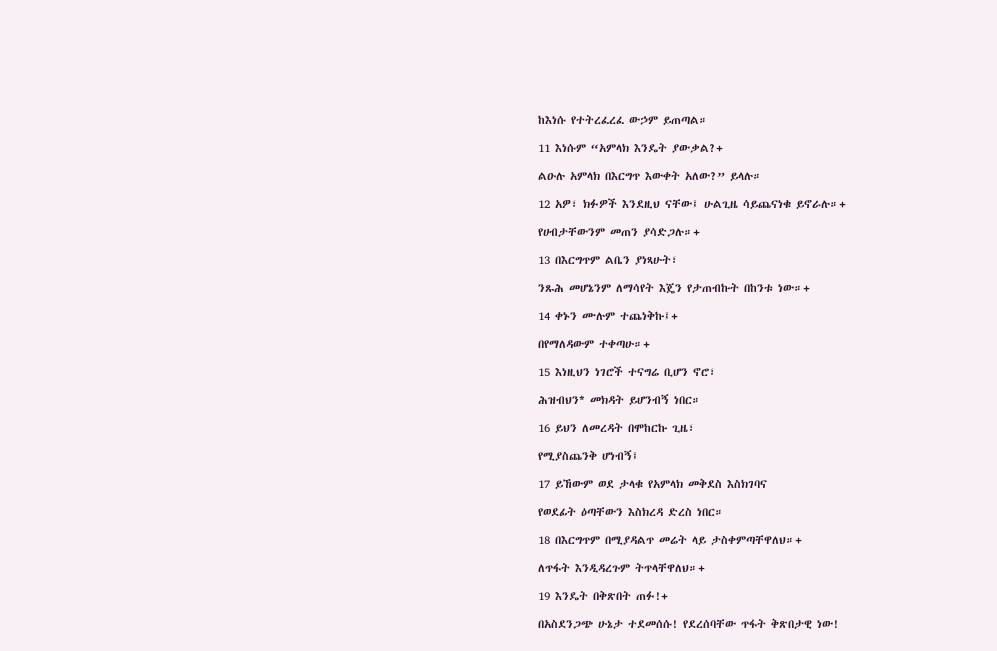ከእነሱ የተትረፈረፈ ውኃም ይጠጣል።

11 እነሱም “አምላክ እንዴት ያውቃል?+

ልዑሉ አምላክ በእርግጥ እውቀት አለው?” ይላሉ።

12 አዎ፣ ክፉዎች እንደዚህ ናቸው፤ ሁልጊዜ ሳይጨናነቁ ይኖራሉ።+

የሀብታቸውንም መጠን ያሳድጋሉ።+

13 በእርግጥም ልቤን ያነጻሁት፣

ንጹሕ መሆኔንም ለማሳየት እጄን የታጠብኩት በከንቱ ነው።+

14 ቀኑን ሙሉም ተጨነቅኩ፤+

በየማለዳውም ተቀጣሁ።+

15 እነዚህን ነገሮች ተናግሬ ቢሆን ኖሮ፣

ሕዝብህን* መክዳት ይሆንብኝ ነበር።

16 ይህን ለመረዳት በሞከርኩ ጊዜ፣

የሚያስጨንቅ ሆነብኝ፤

17 ይኸውም ወደ ታላቁ የአምላክ መቅደስ እስክገባና

የወደፊት ዕጣቸውን እስክረዳ ድረስ ነበር።

18 በእርግጥም በሚያዳልጥ መሬት ላይ ታስቀምጣቸዋለህ።+

ለጥፋት እንዲዳረጉም ትጥላቸዋለህ።+

19 እንዴት በቅጽበት ጠፉ!+

በአስደንጋጭ ሁኔታ ተደመሰሱ! የደረሰባቸው ጥፋት ቅጽበታዊ ነው!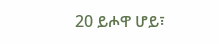20 ይሖዋ ሆይ፣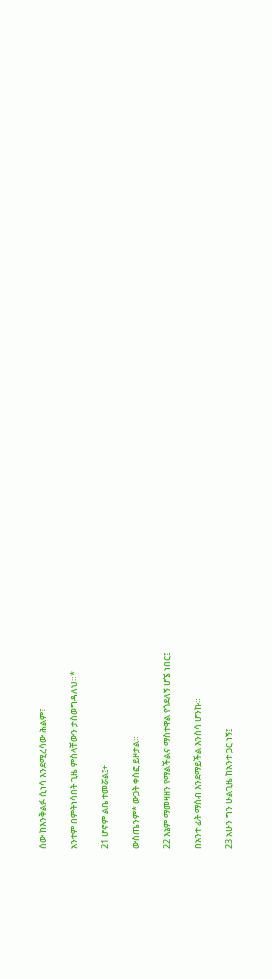ሰው ከእንቅልፉ ሲነሳ እንደሚረሳው ሕልም፣

አንተም በምትነሳበት ጊዜ ምስላቸውን ታስወግዳለህ።*

21 ሆኖም ልቤ ተመሯል፤+

ውስጤንም* ውጋት ቀስፎ ይዞታል።

22 እኔም ማመዛዘን የማልችልና ማስተዋል የጎደለኝ ሆኜ ነበር፤

በአንተ ፊት ማሰብ እንደማይችል እንስሳ ሆንኩ።

23 አሁን ግን ሁልጊዜ ከአንተ ጋር ነኝ፤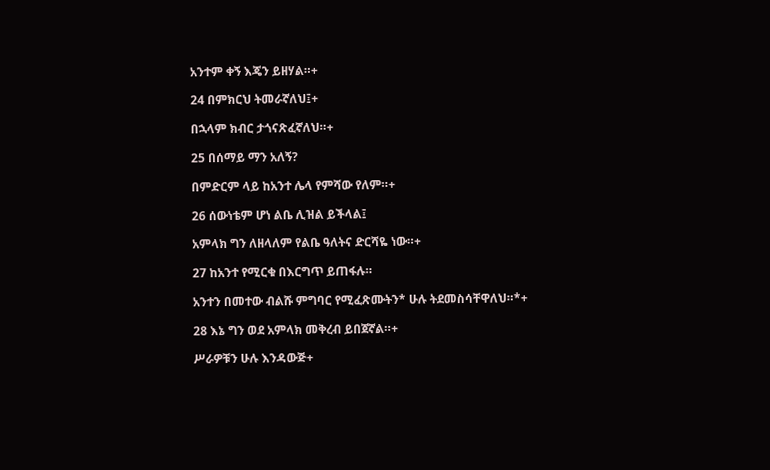አንተም ቀኝ እጄን ይዘሃል።+

24 በምክርህ ትመራኛለህ፤+

በኋላም ክብር ታጎናጽፈኛለህ።+

25 በሰማይ ማን አለኝ?

በምድርም ላይ ከአንተ ሌላ የምሻው የለም።+

26 ሰውነቴም ሆነ ልቤ ሊዝል ይችላል፤

አምላክ ግን ለዘላለም የልቤ ዓለትና ድርሻዬ ነው።+

27 ከአንተ የሚርቁ በእርግጥ ይጠፋሉ።

አንተን በመተው ብልሹ ምግባር የሚፈጽሙትን* ሁሉ ትደመስሳቸዋለህ።*+

28 እኔ ግን ወደ አምላክ መቅረብ ይበጀኛል።+

ሥራዎቹን ሁሉ እንዳውጅ+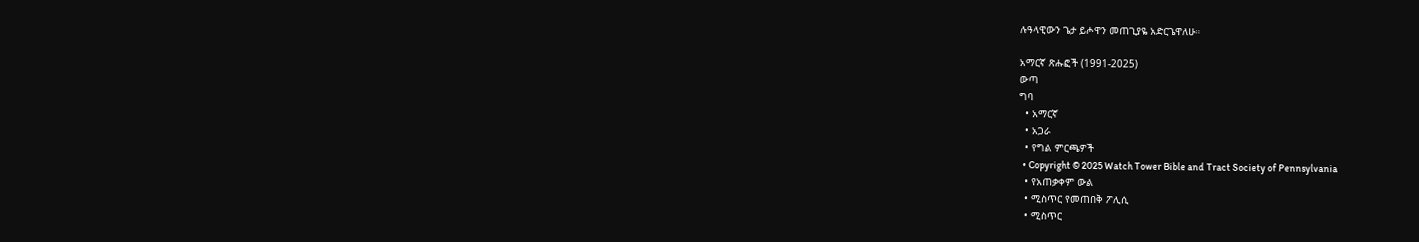ሉዓላዊውን ጌታ ይሖዋን መጠጊያዬ አድርጌዋለሁ።

አማርኛ ጽሑፎች (1991-2025)
ውጣ
ግባ
  • አማርኛ
  • አጋራ
  • የግል ምርጫዎች
  • Copyright © 2025 Watch Tower Bible and Tract Society of Pennsylvania
  • የአጠቃቀም ውል
  • ሚስጥር የመጠበቅ ፖሊሲ
  • ሚስጥር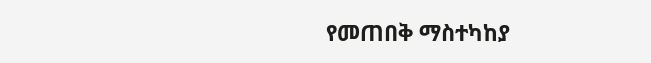የመጠበቅ ማስተካከያ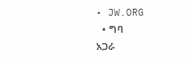• JW.ORG
  • ግባ
አጋራ